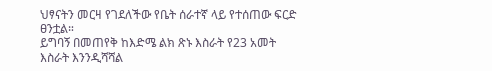ህፃናትን መርዛ የገደለችው የቤት ሰራተኛ ላይ የተሰጠው ፍርድ ፀንቷል።
ይግባኝ በመጠየቅ ከእድሜ ልክ ጽኑ እስራት የ23 አመት እስራት እንንዲሻሻል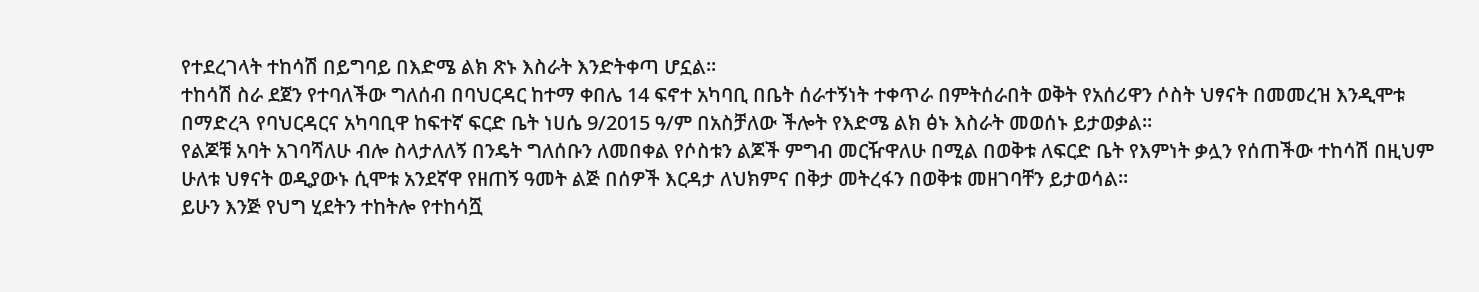የተደረገላት ተከሳሽ በይግባይ በእድሜ ልክ ጽኑ እስራት እንድትቀጣ ሆኗል።
ተከሳሽ ስራ ደጀን የተባለችው ግለሰብ በባህርዳር ከተማ ቀበሌ 14 ፍኖተ አካባቢ በቤት ሰራተኝነት ተቀጥራ በምትሰራበት ወቅት የአሰሪዋን ሶስት ህፃናት በመመረዝ እንዲሞቱ በማድረጓ የባህርዳርና አካባቢዋ ከፍተኛ ፍርድ ቤት ነሀሴ 9/2015 ዓ/ም በአስቻለው ችሎት የእድሜ ልክ ፅኑ እስራት መወሰኑ ይታወቃል።
የልጆቹ አባት አገባሻለሁ ብሎ ስላታለለኝ በንዴት ግለሰቡን ለመበቀል የሶስቱን ልጆች ምግብ መርዥዋለሁ በሚል በወቅቱ ለፍርድ ቤት የእምነት ቃሏን የሰጠችው ተከሳሽ በዚህም ሁለቱ ህፃናት ወዲያውኑ ሲሞቱ አንደኛዋ የዘጠኝ ዓመት ልጅ በሰዎች እርዳታ ለህክምና በቅታ መትረፋን በወቅቱ መዘገባቸን ይታወሳል።
ይሁን እንጅ የህግ ሂደትን ተከትሎ የተከሳሿ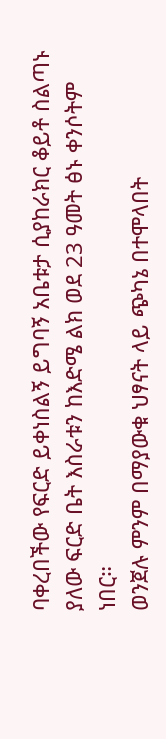ባቀረበችው የፍርድ ይቀነስልኝ ይግባኝ አቤቱታ ሲያከራክር ቆይቶ ስልጣኑ ያለው ፍርድ ቤት እስራቱን ከእድሜ ልክ ወደ 23 ዓመት ፅኑ ቀንሶትም ነበር።
ወንጀሉ ምንም በማያውቁ ህፃናት ላይ ጭካኔ በተሞላበት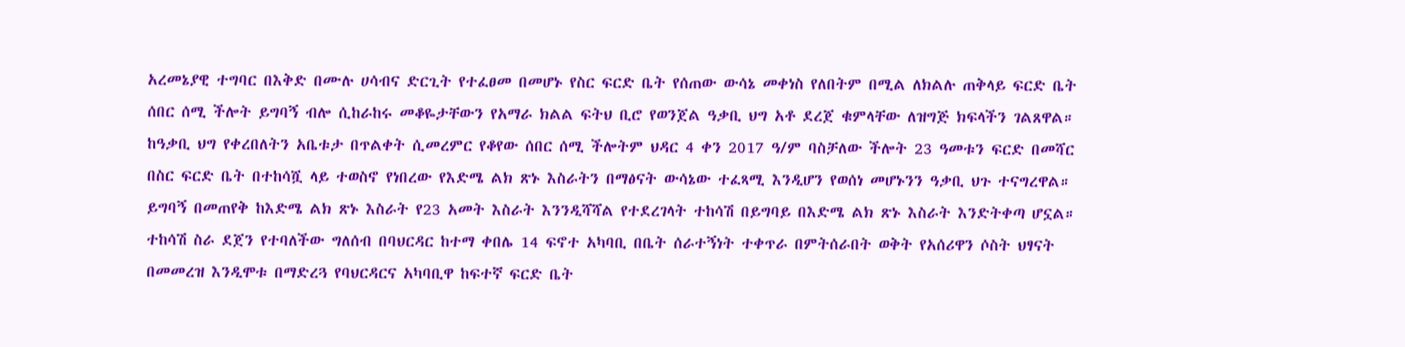አረመኔያዊ ተግባር በእቅድ በሙሉ ሀሳብና ድርጊት የተፈፀመ በመሆኑ የስር ፍርድ ቤት የሰጠው ውሳኔ መቀነስ የለበትም በሚል ለክልሉ ጠቅላይ ፍርድ ቤት ሰበር ሰሚ ችሎት ይግባኝ ብሎ ሲከራከሩ መቆዬታቸውን የአማራ ክልል ፍትህ ቢሮ የወንጀል ዓቃቢ ህግ አቶ ደረጀ ቁምላቸው ለዝግጅ ክፍላችን ገልጸዋል።
ከዓቃቢ ህግ የቀረበለትን አቤቱታ በጥልቀት ሲመረምር የቆየው ሰበር ሰሚ ችሎትም ህዳር 4 ቀን 2017 ዓ/ም ባስቻለው ችሎት 23 ዓመቱን ፍርድ በመሻር በስር ፍርድ ቤት በተከሳሿ ላይ ተወስኖ የነበረው የእድሜ ልክ ጽኑ እስራትን በማፅናት ውሳኔው ተፈጻሚ እንዲሆን የወሰነ መሆኑንን ዓቃቢ ህጉ ተናግረዋል።
ይግባኝ በመጠየቅ ከእድሜ ልክ ጽኑ እስራት የ23 አመት እስራት እንንዲሻሻል የተደረገላት ተከሳሽ በይግባይ በእድሜ ልክ ጽኑ እስራት እንድትቀጣ ሆኗል።
ተከሳሽ ስራ ደጀን የተባለችው ግለሰብ በባህርዳር ከተማ ቀበሌ 14 ፍኖተ አካባቢ በቤት ሰራተኝነት ተቀጥራ በምትሰራበት ወቅት የአሰሪዋን ሶስት ህፃናት በመመረዝ እንዲሞቱ በማድረጓ የባህርዳርና አካባቢዋ ከፍተኛ ፍርድ ቤት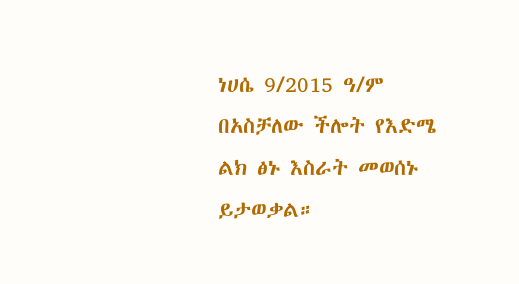ነሀሴ 9/2015 ዓ/ም በአስቻለው ችሎት የእድሜ ልክ ፅኑ እስራት መወሰኑ ይታወቃል።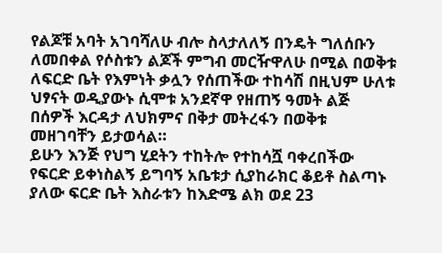የልጆቹ አባት አገባሻለሁ ብሎ ስላታለለኝ በንዴት ግለሰቡን ለመበቀል የሶስቱን ልጆች ምግብ መርዥዋለሁ በሚል በወቅቱ ለፍርድ ቤት የእምነት ቃሏን የሰጠችው ተከሳሽ በዚህም ሁለቱ ህፃናት ወዲያውኑ ሲሞቱ አንደኛዋ የዘጠኝ ዓመት ልጅ በሰዎች እርዳታ ለህክምና በቅታ መትረፋን በወቅቱ መዘገባቸን ይታወሳል።
ይሁን እንጅ የህግ ሂደትን ተከትሎ የተከሳሿ ባቀረበችው የፍርድ ይቀነስልኝ ይግባኝ አቤቱታ ሲያከራክር ቆይቶ ስልጣኑ ያለው ፍርድ ቤት እስራቱን ከእድሜ ልክ ወደ 23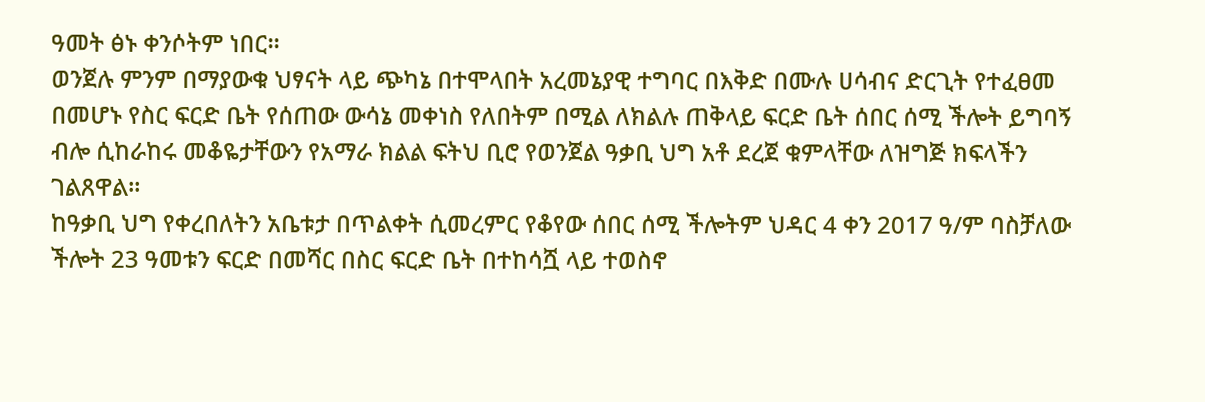ዓመት ፅኑ ቀንሶትም ነበር።
ወንጀሉ ምንም በማያውቁ ህፃናት ላይ ጭካኔ በተሞላበት አረመኔያዊ ተግባር በእቅድ በሙሉ ሀሳብና ድርጊት የተፈፀመ በመሆኑ የስር ፍርድ ቤት የሰጠው ውሳኔ መቀነስ የለበትም በሚል ለክልሉ ጠቅላይ ፍርድ ቤት ሰበር ሰሚ ችሎት ይግባኝ ብሎ ሲከራከሩ መቆዬታቸውን የአማራ ክልል ፍትህ ቢሮ የወንጀል ዓቃቢ ህግ አቶ ደረጀ ቁምላቸው ለዝግጅ ክፍላችን ገልጸዋል።
ከዓቃቢ ህግ የቀረበለትን አቤቱታ በጥልቀት ሲመረምር የቆየው ሰበር ሰሚ ችሎትም ህዳር 4 ቀን 2017 ዓ/ም ባስቻለው ችሎት 23 ዓመቱን ፍርድ በመሻር በስር ፍርድ ቤት በተከሳሿ ላይ ተወስኖ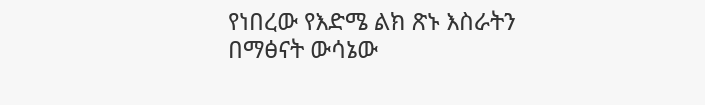የነበረው የእድሜ ልክ ጽኑ እስራትን በማፅናት ውሳኔው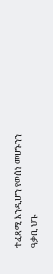ተፈጻሚ እንዲሆን የወሰነ መሆኑንን ዓቃቢ ህጉ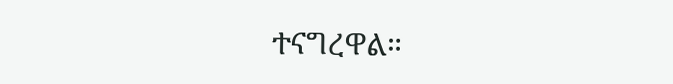ተናግረዋል።